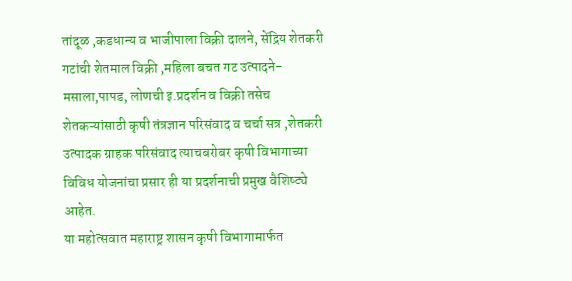तांदूळ ,कडधान्य व भाजीपाला विक्री दालने, सेंद्रिय शेतकरी गटांची शेतमाल विक्री ,महिला बचत गट उत्पादने-मसाला,पापड, लोणची इ.प्रदर्शन व विक्री तसेच शेतकऱ्यांसाठी कृषी तंत्रज्ञान परिसंवाद व चर्चा सत्र ,शेतकरी उत्पादक ग्राहक परिसंवाद त्याचबरोबर कृषी विभागाच्या विविध योजनांचा प्रसार ही या प्रदर्शनाची प्रमुख वैशिष्ट्ये आहेत.
या महोत्सवात महाराष्ट्र शासन कृषी विभागामार्फत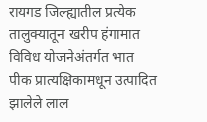रायगड जिल्ह्यातील प्रत्येक तालुक्यातून खरीप हंगामात विविध योजनेअंतर्गत भात पीक प्रात्यक्षिकामधून उत्पादित झालेले लाल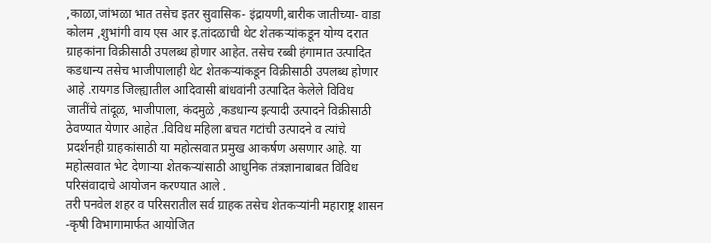,काळा,जांभळा भात तसेच इतर सुवासिक- इंद्रायणी,बारीक जातीच्या- वाडा कोलम ,शुभांगी वाय एस आर इ.तांदळाची थेट शेतकऱ्यांकडून योग्य दरात ग्राहकांना विक्रीसाठी उपलब्ध होणार आहेत. तसेच रब्बी हंगामात उत्पादित कडधान्य तसेच भाजीपालाही थेट शेतकऱ्यांकडून विक्रीसाठी उपलब्ध होणार आहे .रायगड जिल्ह्यातील आदिवासी बांधवांनी उत्पादित केलेले विविध जातींचे तांदूळ, भाजीपाला, कंदमुळे ,कडधान्य इत्यादी उत्पादने विक्रीसाठी ठेवण्यात येणार आहेत .विविध महिला बचत गटांची उत्पादने व त्यांचे प्रदर्शनही ग्राहकांसाठी या महोत्सवात प्रमुख आकर्षण असणार आहे. या महोत्सवात भेट देणाऱ्या शेतकऱ्यांसाठी आधुनिक तंत्रज्ञानाबाबत विविध परिसंवादाचे आयोजन करण्यात आले .
तरी पनवेल शहर व परिसरातील सर्व ग्राहक तसेच शेतकऱ्यांनी महाराष्ट्र शासन -कृषी विभागामार्फत आयोजित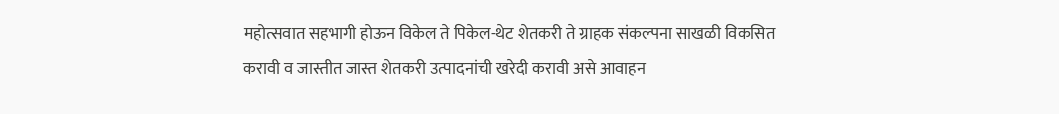महोत्सवात सहभागी होऊन विकेल ते पिकेल-थेट शेतकरी ते ग्राहक संकल्पना साखळी विकसित करावी व जास्तीत जास्त शेतकरी उत्पादनांची खरेदी करावी असे आवाहन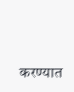करण्यात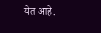येत आहे.